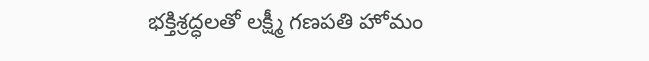భక్తిశ్రద్ధలతో లక్ష్మీ గణపతి హోమం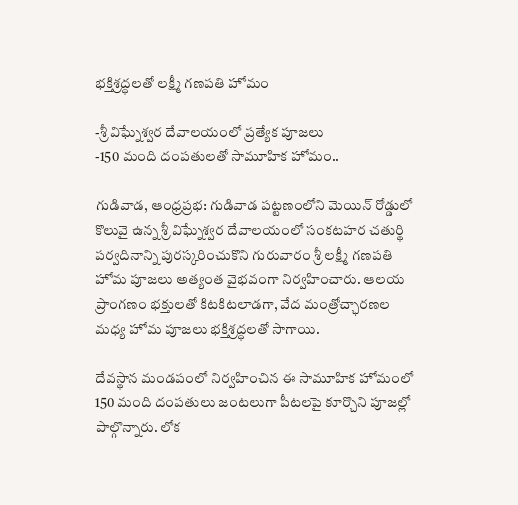భక్తిశ్రద్ధలతో లక్ష్మీ గణపతి హోమం

-శ్రీ విఘ్నేశ్వర దేవాలయంలో ప్రత్యేక పూజలు
-150 మంది దంపతులతో సామూహిక హోమం..

గుడివాడ, ఆంధ్రప్రభ: గుడివాడ పట్టణంలోని మెయిన్‌ రోడ్డులో కొలువై ఉన్న శ్రీ విఘ్నేశ్వర దేవాలయంలో సంకటహర చతుర్థి పర్వదినాన్ని పురస్కరించుకొని గురువారం శ్రీ లక్ష్మీ గణపతి హోమ పూజలు అత్యంత వైభవంగా నిర్వహించారు. ఆలయ ప్రాంగణం భక్తులతో కిటకిటలాడగా, వేద మంత్రోచ్ఛారణల మధ్య హోమ పూజలు భక్తిశ్రద్ధలతో సాగాయి.

దేవస్థాన మండపంలో నిర్వహించిన ఈ సామూహిక హోమంలో 150 మంది దంపతులు జంటలుగా పీటలపై కూర్చొని పూజల్లో పాల్గొన్నారు. లోక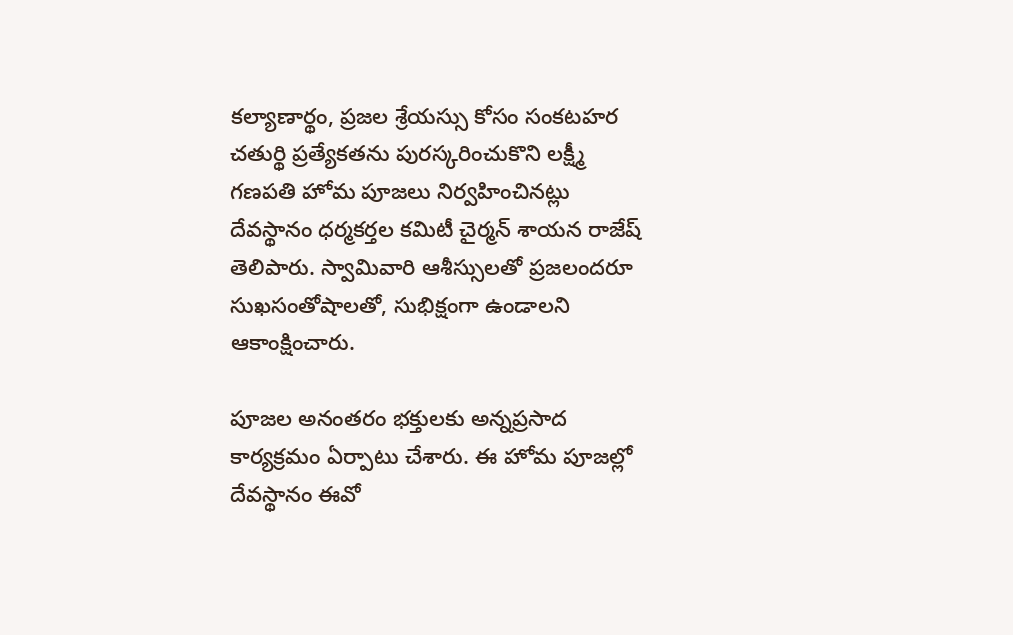కల్యాణార్థం, ప్రజల శ్రేయస్సు కోసం సంకటహర చతుర్థి ప్రత్యేకతను పురస్కరించుకొని లక్ష్మీ గణపతి హోమ పూజలు నిర్వహించినట్లు దేవస్థానం ధర్మకర్తల కమిటీ చైర్మన్ శాయన రాజేష్ తెలిపారు. స్వామివారి ఆశీస్సులతో ప్రజలందరూ సుఖసంతోషాలతో, సుభిక్షంగా ఉండాలని ఆకాంక్షించారు.

పూజల అనంతరం భక్తులకు అన్నప్రసాద కార్యక్రమం ఏర్పాటు చేశారు. ఈ హోమ పూజల్లో దేవస్థానం ఈవో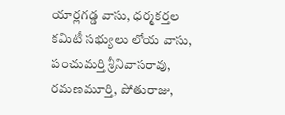యార్లగడ్డ వాసు, ధర్మకర్తల కమిటీ సభ్యులు లోయ వాసు, పంచుమర్తి శ్రీనివాసరావు, రమణమూర్తి, పోతురాజు,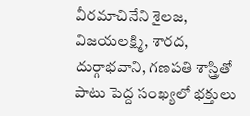వీరమాచినేని శైలజ, విజయలక్ష్మి, శారద, దుర్గాభవాని, గణపతి శాస్త్రితో పాటు పెద్ద సంఖ్యలో భక్తులు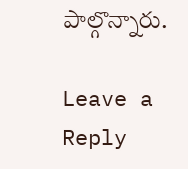పాల్గొన్నారు.

Leave a Reply